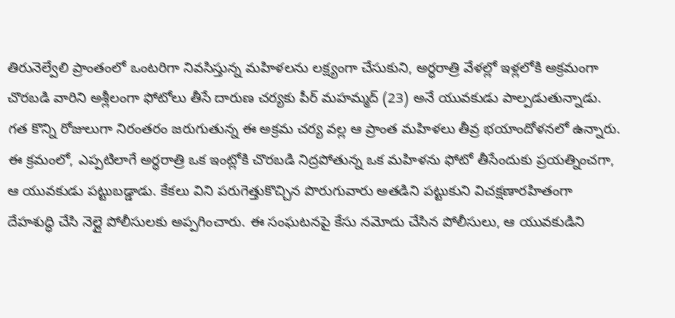తిరునెల్వేలి ప్రాంతంలో ఒంటరిగా నివసిస్తున్న మహిళలను లక్ష్యంగా చేసుకుని, అర్ధరాత్రి వేళల్లో ఇళ్లలోకి అక్రమంగా చొరబడి వారిని అశ్లీలంగా ఫోటోలు తీసే దారుణ చర్యకు పీర్ మహమ్మద్ (23) అనే యువకుడు పాల్పడుతున్నాడు.
గత కొన్ని రోజులుగా నిరంతరం జరుగుతున్న ఈ అక్రమ చర్య వల్ల ఆ ప్రాంత మహిళలు తీవ్ర భయాందోళనలో ఉన్నారు.
ఈ క్రమంలో, ఎప్పటిలాగే అర్ధరాత్రి ఒక ఇంట్లోకి చొరబడి నిద్రపోతున్న ఒక మహిళను ఫోటో తీసేందుకు ప్రయత్నించగా, ఆ యువకుడు పట్టుబడ్డాడు. కేకలు విని పరుగెత్తుకొచ్చిన పొరుగువారు అతడిని పట్టుకుని విచక్షణారహితంగా దేహశుద్ధి చేసి నెల్లై పోలీసులకు అప్పగించారు. ఈ సంఘటనపై కేసు నమోదు చేసిన పోలీసులు, ఆ యువకుడిని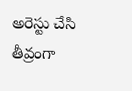అరెస్టు చేసి తీవ్రంగా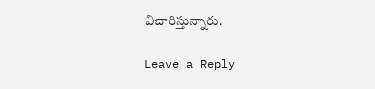విచారిస్తున్నారు.

Leave a Reply